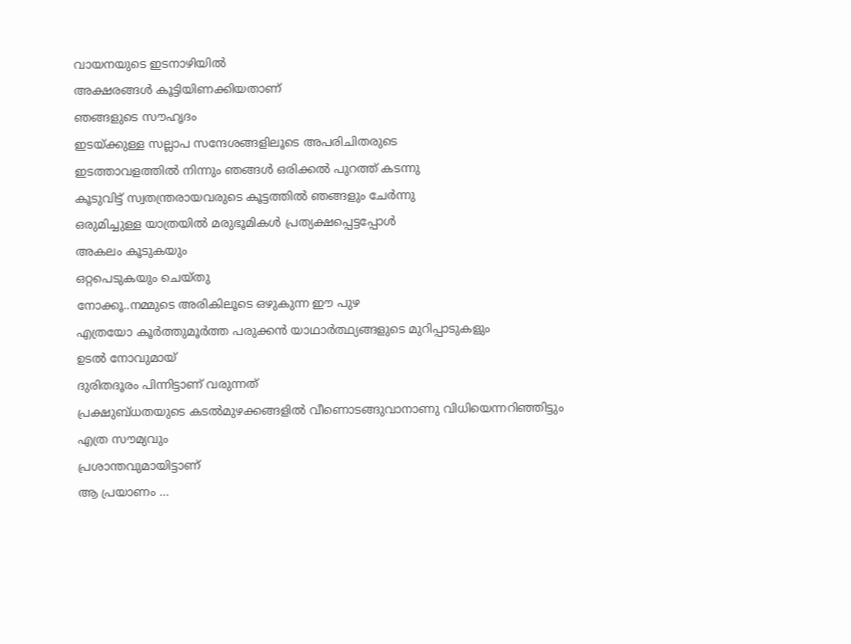വായനയുടെ ഇടനാഴിയിൽ
അക്ഷരങ്ങൾ കൂട്ടിയിണക്കിയതാണ്
ഞങ്ങളുടെ സൗഹൃദം
ഇടയ്ക്കുള്ള സല്ലാപ സന്ദേശങ്ങളിലൂടെ അപരിചിതരുടെ
ഇടത്താവളത്തിൽ നിന്നും ഞങ്ങൾ ഒരിക്കൽ പുറത്ത് കടന്നു
കൂടുവിട്ട് സ്വതന്ത്രരായവരുടെ കൂട്ടത്തിൽ ഞങ്ങളും ചേർന്നു
ഒരുമിച്ചുള്ള യാത്രയിൽ മരുഭൂമികൾ പ്രത്യക്ഷപ്പെട്ടപ്പോൾ
അകലം കൂടുകയും
ഒറ്റപെടുകയും ചെയ്തു
നോക്കൂ..നമ്മുടെ അരികിലൂടെ ഒഴുകുന്ന ഈ പുഴ
എത്രയോ കൂർത്തുമൂർത്ത പരുക്കൻ യാഥാർത്ഥ്യങ്ങളുടെ മുറിപ്പാടുകളും
ഉടൽ നോവുമായ്
ദുരിതദൂരം പിന്നിട്ടാണ് വരുന്നത്
പ്രക്ഷുബ്ധതയുടെ കടൽമുഴക്കങ്ങളിൽ വീണൊടങ്ങുവാനാണു വിധിയെന്നറിഞ്ഞിട്ടും
എത്ര സൗമ്യവും
പ്രശാന്തവുമായിട്ടാണ്
ആ പ്രയാണം …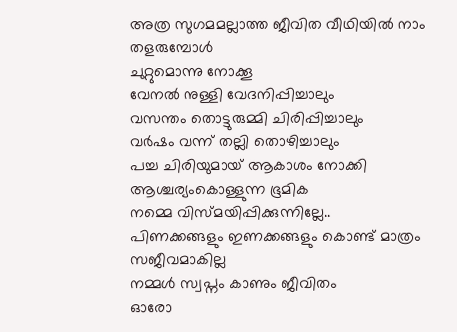അത്ര സുഗമമല്ലാത്ത ജീവിത വീഥിയിൽ നാം തളരുമ്പോൾ
ചുറ്റുമൊന്നു നോക്കൂ
വേനൽ നുള്ളി വേദനിപ്പിച്ചാലും
വസന്തം തൊട്ടുരുമ്മി ചിരിപ്പിച്ചാലും
വർഷം വന്ന് തല്ലി തൊഴിച്ചാലും
പച്ച ചിരിയുമായ് ആകാശം നോക്കി ആശ്ചര്യംകൊള്ളുന്ന ഭൂമിക
നമ്മെ വിസ്മയിപ്പിക്കുന്നില്ലേ..
പിണക്കങ്ങളും ഇണക്കങ്ങളും കൊണ്ട് മാത്രം സജീവമാകില്ല
നമ്മൾ സ്വപ്നം കാണും ജീവിതം
ഓരോ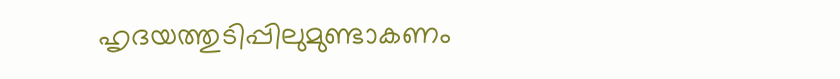ഹൃദയത്തുടിപ്പിലുമുണ്ടാകണം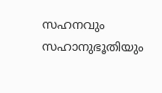സഹനവും സഹാനുഭൂതിയും